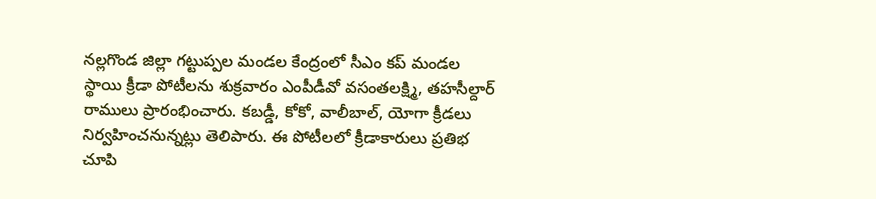నల్లగొండ జిల్లా గట్టుప్పల మండల కేంద్రంలో సీఎం కప్ మండల స్థాయి క్రీడా పోటీలను శుక్రవారం ఎంపీడీవో వసంతలక్ష్మి, తహసీల్దార్ రాములు ప్రారంభించారు. కబడ్డీ, కోకో, వాలీబాల్, యోగా క్రీడలు నిర్వహించనున్నట్లు తెలిపారు. ఈ పోటీలలో క్రీడాకారులు ప్రతిభ చూపి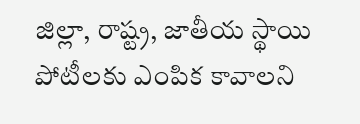జిల్లా, రాష్ట్ర, జాతీయ స్థాయి పోటీలకు ఎంపిక కావాలని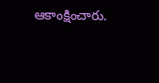ఆకాంక్షించారు.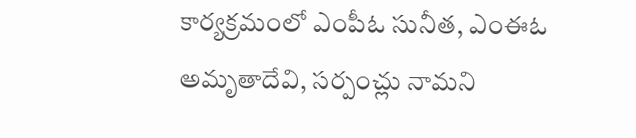కార్యక్రమంలో ఎంపీఓ సునీత, ఎంఈఓ అమృతాదేవి, సర్పంచ్లు నామని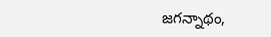జగన్నాథం,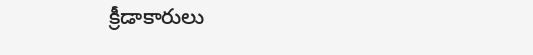క్రీడాకారులు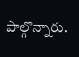పాల్గొన్నారు.